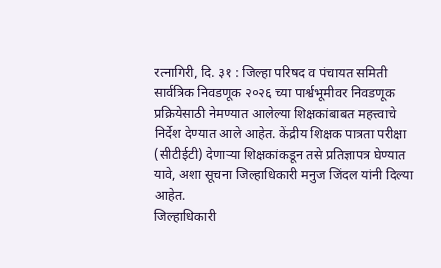रत्नागिरी, दि. ३१ : जिल्हा परिषद व पंचायत समिती सार्वत्रिक निवडणूक २०२६ च्या पार्श्वभूमीवर निवडणूक प्रक्रियेसाठी नेमण्यात आलेल्या शिक्षकांबाबत महत्त्वाचे निर्देश देण्यात आले आहेत. केंद्रीय शिक्षक पात्रता परीक्षा (सीटीईटी) देणाऱ्या शिक्षकांकडून तसे प्रतिज्ञापत्र घेण्यात यावे, अशा सूचना जिल्हाधिकारी मनुज जिंदल यांनी दिल्या आहेत.
जिल्हाधिकारी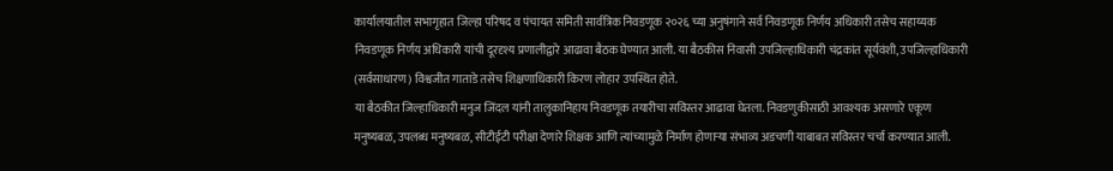कार्यालयातील सभागृहात जिल्हा परिषद व पंचायत समिती सार्वत्रिक निवडणूक २०२६ च्या अनुषंगाने सर्व निवडणूक निर्णय अधिकारी तसेच सहाय्यक निवडणूक निर्णय अधिकारी यांची दूरदृश्य प्रणालीद्वारे आढावा बैठक घेण्यात आली. या बैठकीस निवासी उपजिल्हाधिकारी चंद्रकांत सूर्यवंशी, उपजिल्हाधिकारी (सर्वसाधारण) विश्वजीत गाताडे तसेच शिक्षणाधिकारी किरण लोहार उपस्थित होते.
या बैठकीत जिल्हाधिकारी मनुज जिंदल यांनी तालुकानिहाय निवडणूक तयारीचा सविस्तर आढावा घेतला. निवडणुकीसाठी आवश्यक असणारे एकूण मनुष्यबळ, उपलब्ध मनुष्यबळ, सीटीईटी परीक्षा देणारे शिक्षक आणि त्यांच्यामुळे निर्माण होणाऱ्या संभाव्य अडचणी याबाबत सविस्तर चर्चा करण्यात आली.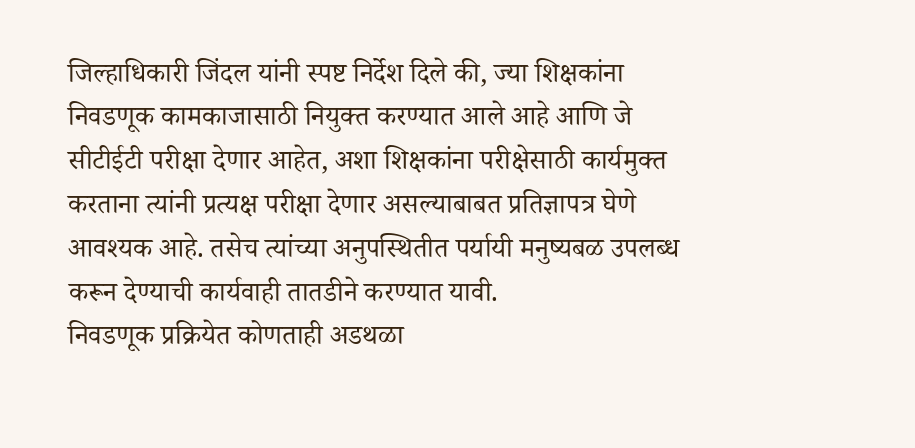जिल्हाधिकारी जिंदल यांनी स्पष्ट निर्देश दिले की, ज्या शिक्षकांना निवडणूक कामकाजासाठी नियुक्त करण्यात आले आहे आणि जे सीटीईटी परीक्षा देणार आहेत, अशा शिक्षकांना परीक्षेसाठी कार्यमुक्त करताना त्यांनी प्रत्यक्ष परीक्षा देणार असल्याबाबत प्रतिज्ञापत्र घेणे आवश्यक आहे. तसेच त्यांच्या अनुपस्थितीत पर्यायी मनुष्यबळ उपलब्ध करून देण्याची कार्यवाही तातडीने करण्यात यावी.
निवडणूक प्रक्रियेत कोणताही अडथळा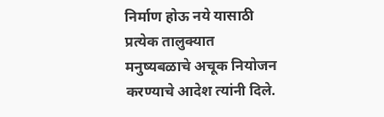निर्माण होऊ नये यासाठी प्रत्येक तालुक्यात मनुष्यबळाचे अचूक नियोजन करण्याचे आदेश त्यांनी दिले.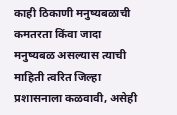काही ठिकाणी मनुष्यबळाची कमतरता किंवा जादा मनुष्यबळ असल्यास त्याची माहिती त्वरित जिल्हा प्रशासनाला कळवावी, असेही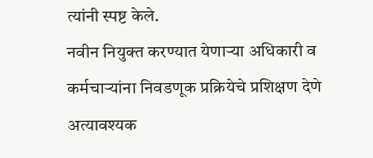त्यांनी स्पष्ट केले.
नवीन नियुक्त करण्यात येणाऱ्या अधिकारी व कर्मचाऱ्यांना निवडणूक प्रक्रियेचे प्रशिक्षण देणे अत्यावश्यक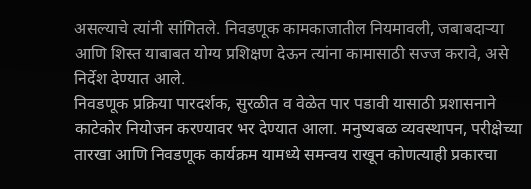असल्याचे त्यांनी सांगितले. निवडणूक कामकाजातील नियमावली, जबाबदाऱ्या आणि शिस्त याबाबत योग्य प्रशिक्षण देऊन त्यांना कामासाठी सज्ज करावे, असे निर्देश देण्यात आले.
निवडणूक प्रक्रिया पारदर्शक, सुरळीत व वेळेत पार पडावी यासाठी प्रशासनाने काटेकोर नियोजन करण्यावर भर देण्यात आला. मनुष्यबळ व्यवस्थापन, परीक्षेच्या तारखा आणि निवडणूक कार्यक्रम यामध्ये समन्वय राखून कोणत्याही प्रकारचा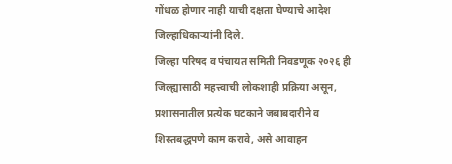गोंधळ होणार नाही याची दक्षता घेण्याचे आदेश जिल्हाधिकाऱ्यांनी दिले.
जिल्हा परिषद व पंचायत समिती निवडणूक २०२६ ही जिल्ह्यासाठी महत्त्वाची लोकशाही प्रक्रिया असून, प्रशासनातील प्रत्येक घटकाने जबाबदारीने व शिस्तबद्धपणे काम करावे, असे आवाहन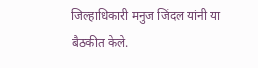जिल्हाधिकारी मनुज जिंदल यांनी या बैठकीत केले.